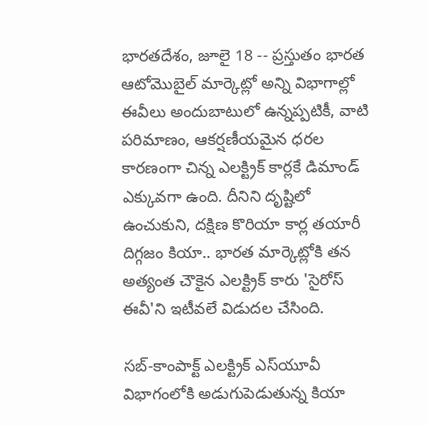భారతదేశం, జూలై 18 -- ప్రస్తుతం భారత ఆటోమొబైల్ మార్కెట్లో అన్ని విభాగాల్లో ఈవీలు అందుబాటులో ఉన్నప్పటికీ, వాటి పరిమాణం, ఆకర్షణీయమైన ధరల కారణంగా చిన్న ఎలక్ట్రిక్ కార్లకే డిమాండ్ ఎక్కువగా ఉంది. దీనిని దృష్టిలో ఉంచుకుని, దక్షిణ కొరియా కార్ల తయారీ దిగ్గజం కియా.. భారత మార్కెట్లోకి తన అత్యంత చౌకైన ఎలక్ట్రిక్ కారు 'సైరోస్ ఈవీ'ని ఇటీవలే విడుదల చేసింది.

సబ్-కాంపాక్ట్ ఎలక్ట్రిక్ ఎస్‌యూవీ విభాగంలోకి అడుగుపెడుతున్న కియా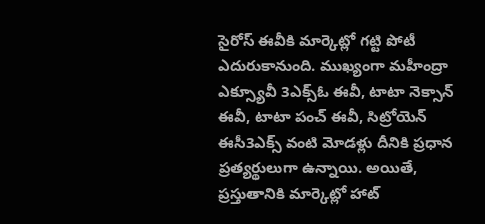సైరోస్ ఈవీకి మార్కెట్లో గట్టి పోటీ ఎదురుకానుంది. ముఖ్యంగా మహీంద్రా ఎక్స్యూవీ 3ఎక్స్ఓ ఈవీ, టాటా నెక్సాన్ ఈవీ, టాటా పంచ్ ఈవీ, సిట్రోయెన్ ఈసీ3ఎక్స్ వంటి మోడళ్లు దీనికి ప్రధాన ప్రత్యర్థులుగా ఉన్నాయి. అయితే, ప్రస్తుతానికి మార్కెట్లో హాట్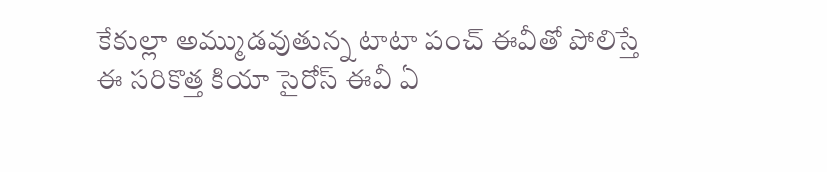కేకుల్లా అమ్ముడవుతున్న టాటా పంచ్ ఈవీతో పోలిస్తే ఈ సరికొత్త కియా సైరోస్ ఈవీ ఏ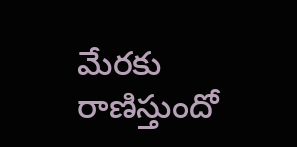మేరకు రాణిస్తుందో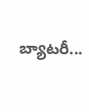బ్యాటరీ...